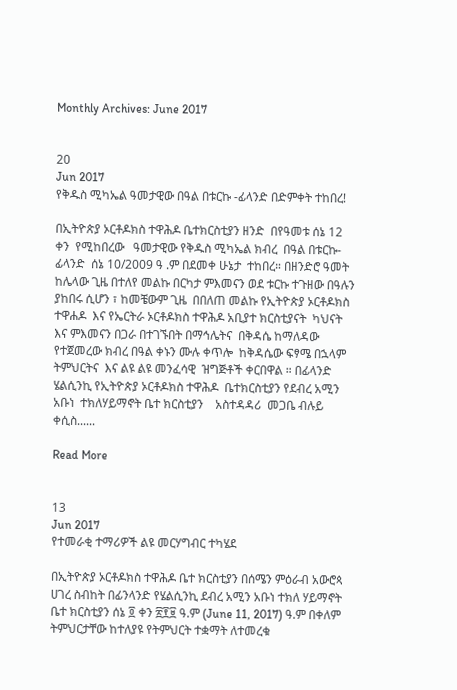Monthly Archives: June 2017


20
Jun 2017
የቅዱስ ሚካኤል ዓመታዊው በዓል በቱርኩ -ፊላንድ በድምቀት ተከበረ!

በኢትዮጵያ ኦርቶዶክስ ተዋሕዶ ቤተክርስቲያን ዘንድ  በየዓመቱ ሰኔ 12 ቀን  የሚከበረው   ዓመታዊው የቅዱስ ሚካኤል ክብረ  በዓል በቱርኩ- ፊላንድ  ሰኔ 10/2009 ዓ .ም በደመቀ ሁኔታ  ተከበረ። በዘንድሮ ዓመት  ከሌላው ጊዜ በተለየ መልኩ በርካታ ምእመናን ወደ ቱርኩ ተጉዘው በዓሉን ያከበሩ ሲሆን ፣ ከመቼውም ጊዜ  በበለጠ መልኩ የኢትዮጵያ ኦርቶዶክስ ተዋሐዶ  እና የኤርትራ ኦርቶዶክስ ተዋሕዶ አቢያተ ክርስቲያናት  ካህናት እና ምእመናን በጋራ በተገኙበት በማኅሌትና  በቅዳሴ ከማለዳው  የተጀመረው ክብረ በዓል ቀኑን ሙሉ ቀጥሎ  ከቅዳሴው ፍፃሜ በኋላም  ትምህርትና  እና ልዩ ልዩ መንፈሳዊ  ዝግጅቶች ቀርበዋል ። በፊላንድ  ሄልሲንኪ የኢትዮጵያ ኦርቶዶክስ ተዋሕዶ  ቤተክርስቲያን የደብረ አሚን አቡነ  ተክለሃይማኖት ቤተ ክርስቲያን    አስተዳዳሪ  መጋቤ ብሉይ ቀሲስ......

Read More


13
Jun 2017
የተመራቂ ተማሪዎች ልዩ መርሃግብር ተካሄደ

በኢትዮጵያ ኦርቶዶክስ ተዋሕዶ ቤተ ክርስቲያን በሰሜን ምዕራብ አውሮጳ ሀገረ ስብከት በፊንላንድ የሄልሲንኪ ደብረ አሚን አቡነ ተክለ ሃይማኖት ቤተ ክርስቲያን ሰኔ ፬ ቀን ፳፻፱ ዓ.ም (June 11, 2017) ዓ.ም በቀለም ትምህርታቸው ከተለያዩ የትምህርት ተቋማት ለተመረቁ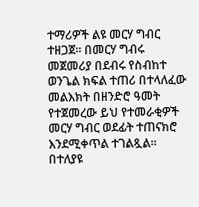ተማሪዎች ልዩ መርሃ ግብር ተዘጋጀ። በመርሃ ግብሩ መጀመሪያ በደብሩ የስብከተ ወንጌል ክፍል ተጠሪ በተላለፈው መልእክት በዘንድሮ ዓመት የተጀመረው ይህ የተመራቂዎች መርሃ ግብር ወደፊት ተጠናክሮ እንደሚቀጥል ተገልጿል። በተለያዩ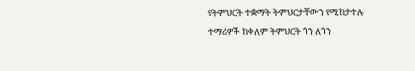የትምህርት ተቋማት ትምህርታቸውን የሚከታተሉ ተማሪዎች ከቀለም ትምህርት ጎን ለጎን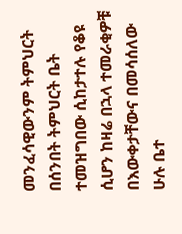መንፈሳዊውንም ትምህርት በሰንበት ትምህርት ቤት ተመዝግበው ሲከታተሉ የቆዩ ሲሆን ከዛሬ በኋላ ተመራቂዎቹ በእውቀታቸውና በመሳሰለው ሁሉ ቤተ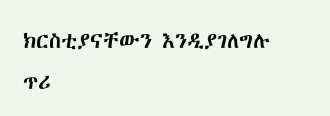ክርስቲያናቸውን እንዲያገለግሉ ጥሪ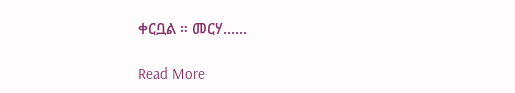ቀርቧል ። መርሃ......

Read More